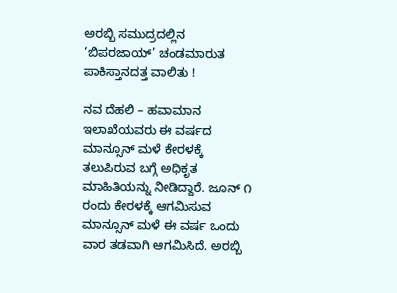ಅರಬ್ಬಿ ಸಮುದ್ರದಲ್ಲಿನ ‘ಬಿಪರಜಾಯ್’ ಚಂಡಮಾರುತ ಪಾಕಿಸ್ತಾನದತ್ತ ವಾಲಿತು !

ನವ ದೆಹಲಿ – ಹವಾಮಾನ ಇಲಾಖೆಯವರು ಈ ವರ್ಷದ ಮಾನ್ಸೂನ್ ಮಳೆ ಕೇರಳಕ್ಕೆ ತಲುಪಿರುವ ಬಗ್ಗೆ ಅಧಿಕೃತ ಮಾಹಿತಿಯನ್ನು ನೀಡಿದ್ದಾರೆ. ಜೂನ್ ೧ ರಂದು ಕೇರಳಕ್ಕೆ ಆಗಮಿಸುವ ಮಾನ್ಸೂನ್ ಮಳೆ ಈ ವರ್ಷ ಒಂದು ವಾರ ತಡವಾಗಿ ಆಗಮಿಸಿದೆ. ಅರಬ್ಬಿ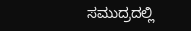ಸಮುದ್ರದಲ್ಲಿ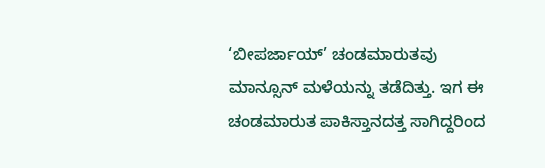‘ಬೀಪರ್ಜಾಯ್’ ಚಂಡಮಾರುತವು ಮಾನ್ಸೂನ್ ಮಳೆಯನ್ನು ತಡೆದಿತ್ತು. ಇಗ ಈ ಚಂಡಮಾರುತ ಪಾಕಿಸ್ತಾನದತ್ತ ಸಾಗಿದ್ದರಿಂದ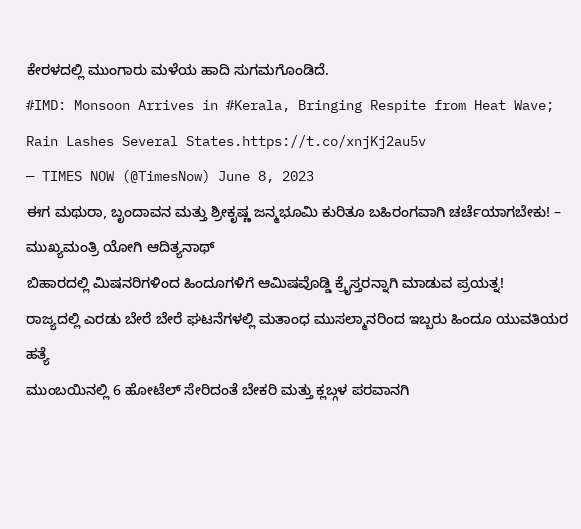ಕೇರಳದಲ್ಲಿ ಮುಂಗಾರು ಮಳೆಯ ಹಾದಿ ಸುಗಮಗೊಂಡಿದೆ.
#IMD: Monsoon Arrives in #Kerala, Bringing Respite from Heat Wave; Rain Lashes Several States.https://t.co/xnjKj2au5v
— TIMES NOW (@TimesNow) June 8, 2023
ಈಗ ಮಥುರಾ, ಬೃಂದಾವನ ಮತ್ತು ಶ್ರೀಕೃಷ್ಣ ಜನ್ಮಭೂಮಿ ಕುರಿತೂ ಬಹಿರಂಗವಾಗಿ ಚರ್ಚೆಯಾಗಬೇಕು! – ಮುಖ್ಯಮಂತ್ರಿ ಯೋಗಿ ಆದಿತ್ಯನಾಥ್
ಬಿಹಾರದಲ್ಲಿ ಮಿಷನರಿಗಳಿಂದ ಹಿಂದೂಗಳಿಗೆ ಆಮಿಷವೊಡ್ಡಿ ಕ್ರೈಸ್ತರನ್ನಾಗಿ ಮಾಡುವ ಪ್ರಯತ್ನ!
ರಾಜ್ಯದಲ್ಲಿ ಎರಡು ಬೇರೆ ಬೇರೆ ಘಟನೆಗಳಲ್ಲಿ ಮತಾಂಧ ಮುಸಲ್ಮಾನರಿಂದ ಇಬ್ಬರು ಹಿಂದೂ ಯುವತಿಯರ ಹತ್ಯೆ
ಮುಂಬಯಿನಲ್ಲಿ 6 ಹೋಟೆಲ್ ಸೇರಿದಂತೆ ಬೇಕರಿ ಮತ್ತು ಕ್ಲಬ್ಗಳ ಪರವಾನಗಿ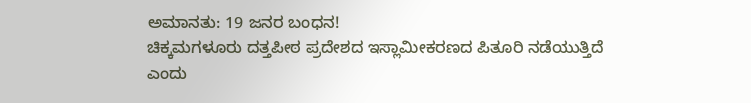ಅಮಾನತು: 19 ಜನರ ಬಂಧನ!
ಚಿಕ್ಕಮಗಳೂರು ದತ್ತಪೀಠ ಪ್ರದೇಶದ ಇಸ್ಲಾಮೀಕರಣದ ಪಿತೂರಿ ನಡೆಯುತ್ತಿದೆ ಎಂದು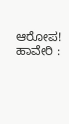ಆರೋಪ!
ಹಾವೇರಿ :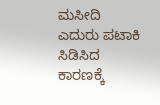ಮಸೀದಿ ಎದುರು ಪಟಾಕಿ ಸಿಡಿಸಿದ ಕಾರಣಕ್ಕೆ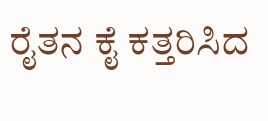ರೈತನ ಕೈ ಕತ್ತರಿಸಿದ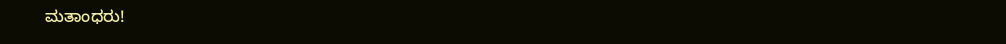ಮತಾಂಧರು!